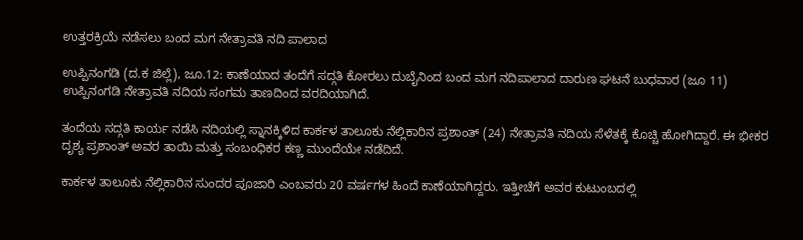ಉತ್ತರಕ್ರಿಯೆ ನಡೆಸಲು ಬಂದ ಮಗ ನೇತ್ರಾವತಿ ನದಿ ಪಾಲಾದ

ಉಪ್ಪಿನಂಗಡಿ (ದ.ಕ ಜಿಲ್ಲೆ), ಜೂ.12: ಕಾಣೆಯಾದ ತಂದೆಗೆ ಸದ್ಗತಿ ಕೋರಲು ದುಬೈನಿಂದ ಬಂದ ಮಗ ನದಿಪಾಲಾದ ದಾರುಣ ಘಟನೆ ಬುಧವಾರ (ಜೂ 11) ಉಪ್ಪಿನಂಗಡಿ ನೇತ್ರಾವತಿ ನದಿಯ ಸಂಗಮ ತಾಣದಿಂದ ವರದಿಯಾಗಿದೆ.

ತಂದೆಯ ಸದ್ಗತಿ ಕಾರ್ಯ ನಡೆಸಿ ನದಿಯಲ್ಲಿ ಸ್ನಾನಕ್ಕಿಳಿದ ಕಾರ್ಕಳ ತಾಲೂಕು ನೆಲ್ಲಿಕಾರಿನ ಪ್ರಶಾಂತ್ (24) ನೇತ್ರಾವತಿ ನದಿಯ ಸೆಳೆತಕ್ಕೆ ಕೊಚ್ಚಿ ಹೋಗಿದ್ದಾರೆ. ಈ ಭೀಕರ ದೃಶ್ಯ ಪ್ರಶಾಂತ್ ಅವರ ತಾಯಿ ಮತ್ತು ಸಂಬಂಧಿಕರ ಕಣ್ಣ ಮುಂದೆಯೇ ನಡೆದಿದೆ.

ಕಾರ್ಕಳ ತಾಲೂಕು ನೆಲ್ಲಿಕಾರಿನ ಸುಂದರ ಪೂಜಾರಿ ಎಂಬವರು 20 ವರ್ಷಗಳ ಹಿಂದೆ ಕಾಣೆಯಾಗಿದ್ದರು. ಇತ್ತೀಚೆಗೆ ಅವರ ಕುಟುಂಬದಲ್ಲಿ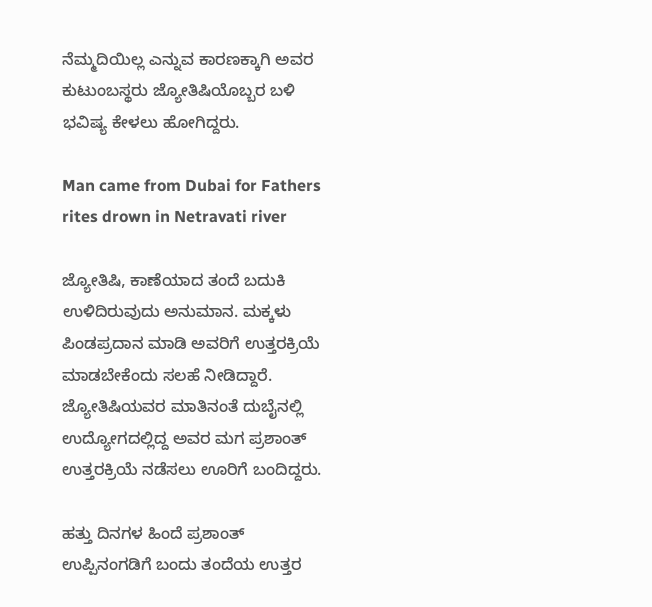ನೆಮ್ಮದಿಯಿಲ್ಲ ಎನ್ನುವ ಕಾರಣಕ್ಕಾಗಿ ಅವರ ಕುಟುಂಬಸ್ಥರು ಜ್ಯೋತಿಷಿಯೊಬ್ಬರ ಬಳಿ ಭವಿಷ್ಯ ಕೇಳಲು ಹೋಗಿದ್ದರು.

Man came from Dubai for Fathers rites drown in Netravati river

ಜ್ಯೋತಿಷಿ, ಕಾಣೆಯಾದ ತಂದೆ ಬದುಕಿ ಉಳಿದಿರುವುದು ಅನುಮಾನ. ಮಕ್ಕಳು ಪಿಂಡಪ್ರದಾನ ಮಾಡಿ ಅವರಿಗೆ ಉತ್ತರಕ್ರಿಯೆ ಮಾಡಬೇಕೆಂದು ಸಲಹೆ ನೀಡಿದ್ದಾರೆ. ಜ್ಯೋತಿಷಿಯವರ ಮಾತಿನಂತೆ ದುಬೈನಲ್ಲಿ ಉದ್ಯೋಗದಲ್ಲಿದ್ದ ಅವರ ಮಗ ಪ್ರಶಾಂತ್ ಉತ್ತರಕ್ರಿಯೆ ನಡೆಸಲು ಊರಿಗೆ ಬಂದಿದ್ದರು.

ಹತ್ತು ದಿನಗಳ ಹಿಂದೆ ಪ್ರಶಾಂತ್ ಉಪ್ಪಿನಂಗಡಿಗೆ ಬಂದು ತಂದೆಯ ಉತ್ತರ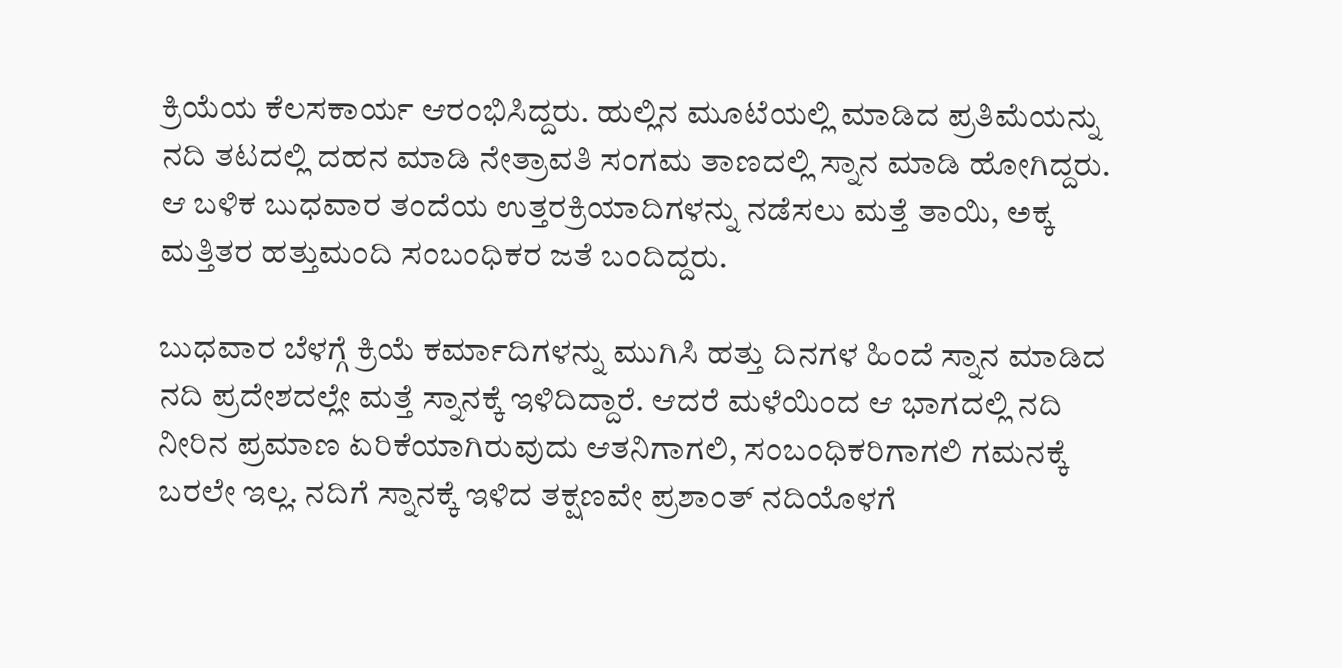ಕ್ರಿಯೆಯ ಕೆಲಸಕಾರ್ಯ ಆರಂಭಿಸಿದ್ದರು. ಹುಲ್ಲಿನ ಮೂಟೆಯಲ್ಲಿ ಮಾಡಿದ ಪ್ರತಿಮೆಯನ್ನು ನದಿ ತಟದಲ್ಲಿ ದಹನ ಮಾಡಿ ನೇತ್ರಾವತಿ ಸಂಗಮ ತಾಣದಲ್ಲಿ ಸ್ನಾನ ಮಾಡಿ ಹೋಗಿದ್ದರು. ಆ ಬಳಿಕ ಬುಧವಾರ ತಂದೆಯ ಉತ್ತರಕ್ರಿಯಾದಿಗಳನ್ನು ನಡೆಸಲು ಮತ್ತೆ ತಾಯಿ, ಅಕ್ಕ ಮತ್ತಿತರ ಹತ್ತುಮಂದಿ ಸಂಬಂಧಿಕರ ಜತೆ ಬಂದಿದ್ದರು.

ಬುಧವಾರ ಬೆಳಗ್ಗೆ ಕ್ರಿಯೆ ಕರ್ಮಾದಿಗಳನ್ನು ಮುಗಿಸಿ ಹತ್ತು ದಿನಗಳ ಹಿಂದೆ ಸ್ನಾನ ಮಾಡಿದ ನದಿ ಪ್ರದೇಶದಲ್ಲೇ ಮತ್ತೆ ಸ್ನಾನಕ್ಕೆ ಇಳಿದಿದ್ದಾರೆ. ಆದರೆ ಮಳೆಯಿಂದ ಆ ಭಾಗದಲ್ಲಿ ನದಿ ನೀರಿನ ಪ್ರಮಾಣ ಏರಿಕೆಯಾಗಿರುವುದು ಆತನಿಗಾಗಲಿ, ಸಂಬಂಧಿಕರಿಗಾಗಲಿ ಗಮನಕ್ಕೆ ಬರಲೇ ಇಲ್ಲ. ನದಿಗೆ ಸ್ನಾನಕ್ಕೆ ಇಳಿದ ತಕ್ಷಣವೇ ಪ್ರಶಾಂತ್ ನದಿಯೊಳಗೆ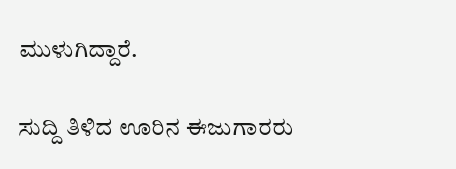ಮುಳುಗಿದ್ದಾರೆ.

ಸುದ್ದಿ ತಿಳಿದ ಊರಿನ ಈಜುಗಾರರು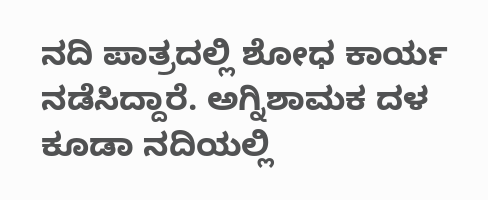ನದಿ ಪಾತ್ರದಲ್ಲಿ ಶೋಧ ಕಾರ್ಯ ನಡೆಸಿದ್ದಾರೆ. ಅಗ್ನಿಶಾಮಕ ದಳ ಕೂಡಾ ನದಿಯಲ್ಲಿ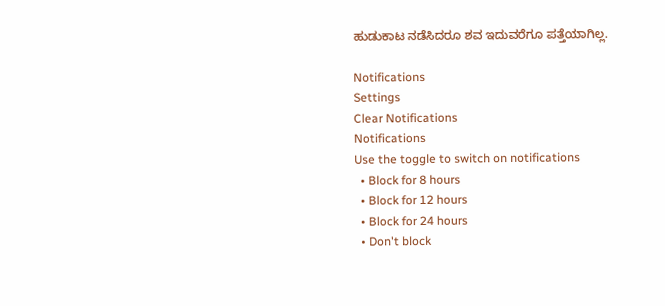ಹುಡುಕಾಟ ನಡೆಸಿದರೂ ಶವ ಇದುವರೆಗೂ ಪತ್ತೆಯಾಗಿಲ್ಲ.

Notifications
Settings
Clear Notifications
Notifications
Use the toggle to switch on notifications
  • Block for 8 hours
  • Block for 12 hours
  • Block for 24 hours
  • Don't block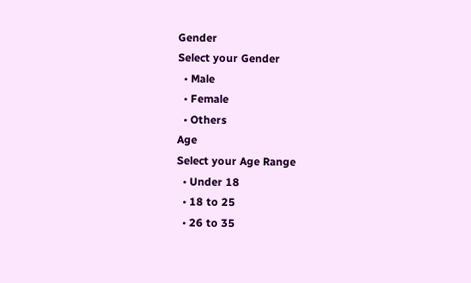Gender
Select your Gender
  • Male
  • Female
  • Others
Age
Select your Age Range
  • Under 18
  • 18 to 25
  • 26 to 35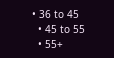• 36 to 45
  • 45 to 55
  • 55+